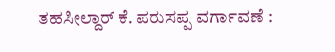ತಹಸೀಲ್ದಾರ್ ಕೆ. ಪರುಸಪ್ಪ ವರ್ಗಾವಣೆ :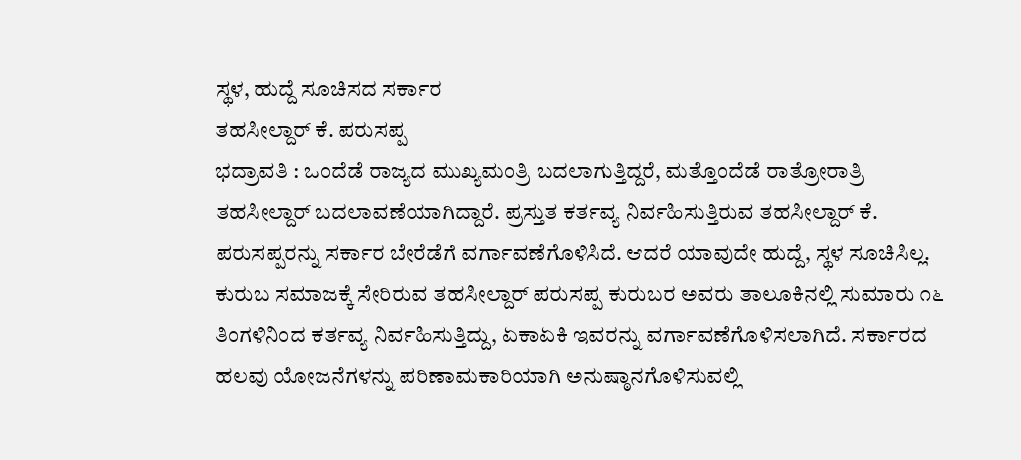ಸ್ಥಳ, ಹುದ್ದೆ ಸೂಚಿಸದ ಸರ್ಕಾರ
ತಹಸೀಲ್ದಾರ್ ಕೆ. ಪರುಸಪ್ಪ
ಭದ್ರಾವತಿ : ಒಂದೆಡೆ ರಾಜ್ಯದ ಮುಖ್ಯಮಂತ್ರಿ ಬದಲಾಗುತ್ತಿದ್ದರೆ, ಮತ್ತೊಂದೆಡೆ ರಾತ್ರೋರಾತ್ರಿ ತಹಸೀಲ್ದಾರ್ ಬದಲಾವಣೆಯಾಗಿದ್ದಾರೆ. ಪ್ರಸ್ತುತ ಕರ್ತವ್ಯ ನಿರ್ವಹಿಸುತ್ತಿರುವ ತಹಸೀಲ್ದಾರ್ ಕೆ. ಪರುಸಪ್ಪರನ್ನು ಸರ್ಕಾರ ಬೇರೆಡೆಗೆ ವರ್ಗಾವಣೆಗೊಳಿಸಿದೆ. ಆದರೆ ಯಾವುದೇ ಹುದ್ದೆ, ಸ್ಥಳ ಸೂಚಿಸಿಲ್ಲ.
ಕುರುಬ ಸಮಾಜಕ್ಕೆ ಸೇರಿರುವ ತಹಸೀಲ್ದಾರ್ ಪರುಸಪ್ಪ ಕುರುಬರ ಅವರು ತಾಲೂಕಿನಲ್ಲಿ ಸುಮಾರು ೧೬ ತಿಂಗಳಿನಿಂದ ಕರ್ತವ್ಯ ನಿರ್ವಹಿಸುತ್ತಿದ್ದು, ಏಕಾಏಕಿ ಇವರನ್ನು ವರ್ಗಾವಣೆಗೊಳಿಸಲಾಗಿದೆ. ಸರ್ಕಾರದ ಹಲವು ಯೋಜನೆಗಳನ್ನು ಪರಿಣಾಮಕಾರಿಯಾಗಿ ಅನುಷ್ಠಾನಗೊಳಿಸುವಲ್ಲಿ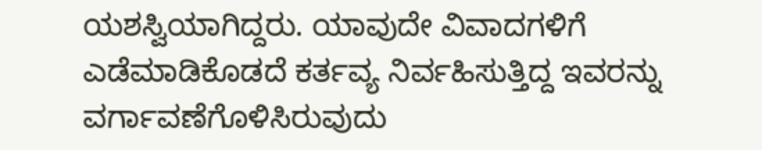ಯಶಸ್ವಿಯಾಗಿದ್ದರು. ಯಾವುದೇ ವಿವಾದಗಳಿಗೆ ಎಡೆಮಾಡಿಕೊಡದೆ ಕರ್ತವ್ಯ ನಿರ್ವಹಿಸುತ್ತಿದ್ದ ಇವರನ್ನು ವರ್ಗಾವಣೆಗೊಳಿಸಿರುವುದು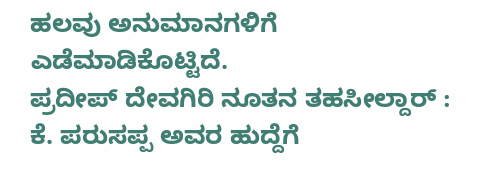ಹಲವು ಅನುಮಾನಗಳಿಗೆ ಎಡೆಮಾಡಿಕೊಟ್ಟಿದೆ.
ಪ್ರದೀಪ್ ದೇವಗಿರಿ ನೂತನ ತಹಸೀಲ್ದಾರ್ :
ಕೆ. ಪರುಸಪ್ಪ ಅವರ ಹುದ್ದೆಗೆ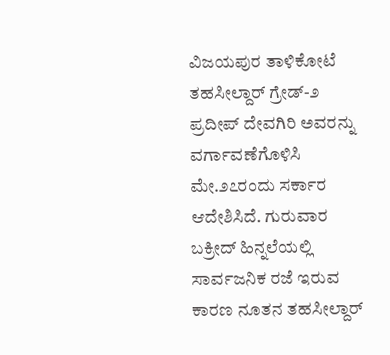ವಿಜಯಪುರ ತಾಳಿಕೋಟೆ ತಹಸೀಲ್ದಾರ್ ಗ್ರೇಡ್-೨ ಪ್ರದೀಪ್ ದೇವಗಿರಿ ಅವರನ್ನು ವರ್ಗಾವಣೆಗೊಳಿಸಿ ಮೇ.೨೭ರಂದು ಸರ್ಕಾರ ಆದೇಶಿಸಿದೆ. ಗುರುವಾರ ಬಕ್ರೀದ್ ಹಿನ್ನಲೆಯಲ್ಲಿ ಸಾರ್ವಜನಿಕ ರಜೆ ಇರುವ ಕಾರಣ ನೂತನ ತಹಸೀಲ್ದಾರ್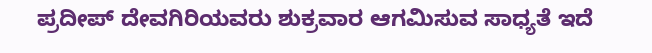ಪ್ರದೀಪ್ ದೇವಗಿರಿಯವರು ಶುಕ್ರವಾರ ಆಗಮಿಸುವ ಸಾಧ್ಯತೆ ಇದೆ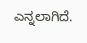ಎನ್ನಲಾಗಿದೆ.